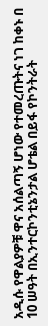አዲሱ የዋልያዎቹ ዋና አሰልጣኝ ሆነው የተመረጡትና ነገ ከቀኑ በ 10 ሠዓት በኢንተርኮንቲኔንታል ሆቴል በይፋ የኮንትራት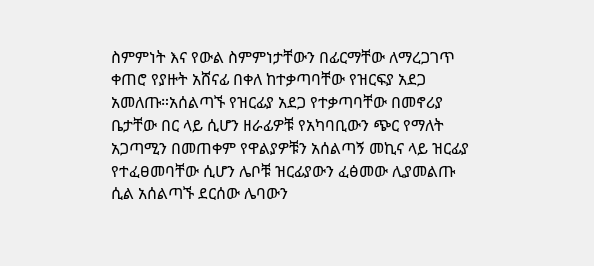ስምምነት እና የውል ስምምነታቸውን በፊርማቸው ለማረጋገጥ ቀጠሮ የያዙት አሸናፊ በቀለ ከተቃጣባቸው የዝርፍያ አደጋ አመለጡ።አሰልጣኙ የዝርፊያ አደጋ የተቃጣባቸው በመኖሪያ ቤታቸው በር ላይ ሲሆን ዘራፊዎቹ የአካባቢውን ጭር የማለት አጋጣሚን በመጠቀም የዋልያዎቹን አሰልጣኝ መኪና ላይ ዝርፊያ የተፈፀመባቸው ሲሆን ሌቦቹ ዝርፊያውን ፈፅመው ሊያመልጡ ሲል አሰልጣኙ ደርሰው ሌባውን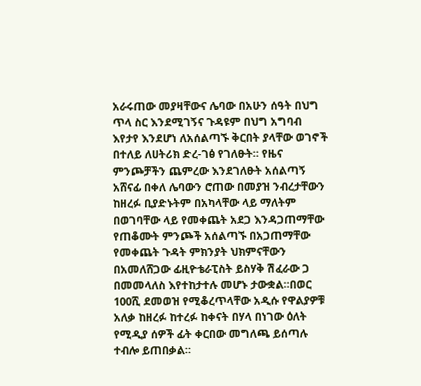አራሩጠው መያዛቸውና ሌባው በአሁን ሰዓት በህግ ጥላ ስር እንደሚገኝና ጉዳዩም በህግ አግባብ እየታየ እንደሆነ ለአሰልጣኙ ቅርበት ያላቸው ወገኖች በተለይ ለሀትሪክ ድረ-ገፅ የገለፁት። የዜና ምንጮቻችን ጨምረው እንደገለፁት አሰልጣኝ አሸናፊ በቀለ ሌባውን ሮጠው በመያዝ ንብረታቸውን ከዘረፉ ቢያድኑትም በአካላቸው ላይ ማለትም በወገባቸው ላይ የመቀጨት አደጋ እንዳጋጠማቸው የጠቆሙት ምንጮች አሰልጣኙ በአጋጠማቸው የመቀጨት ጉዳት ምክንያት ህክምናቸውን በአመለሸጋው ፊዚዮቴራፒስት ይስሃቅ ሽፈራው ጋ በመመላለስ እየተከታተሉ መሆኑ ታውቋል።በወር 100ሺ ደመወዝ የሚቆረጥላቸው አዲሱ የዋልያዎቹ አለቃ ከዘረፉ ከተረፉ ከቀናት በሃላ በነገው ዕለት የሚዲያ ሰዎች ፊት ቀርበው መግለጫ ይሰጣሉ ተብሎ ይጠበቃል።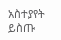አስተያየት ይስጡ